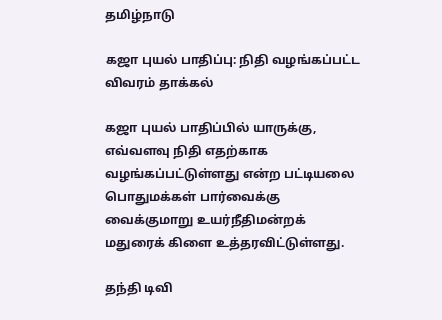தமிழ்நாடு

கஜா புயல் பாதிப்பு: நிதி வழங்கப்பட்ட விவரம் தாக்கல்

கஜா புயல் பாதிப்பில் யாருக்கு, எவ்வளவு நிதி எதற்காக வழங்கப்பட்டுள்ளது என்ற பட்டியலை பொதுமக்கள் பார்வைக்கு வைக்குமாறு உயர்நீதிமன்றக் மதுரைக் கிளை உத்தரவிட்டுள்ளது.

தந்தி டிவி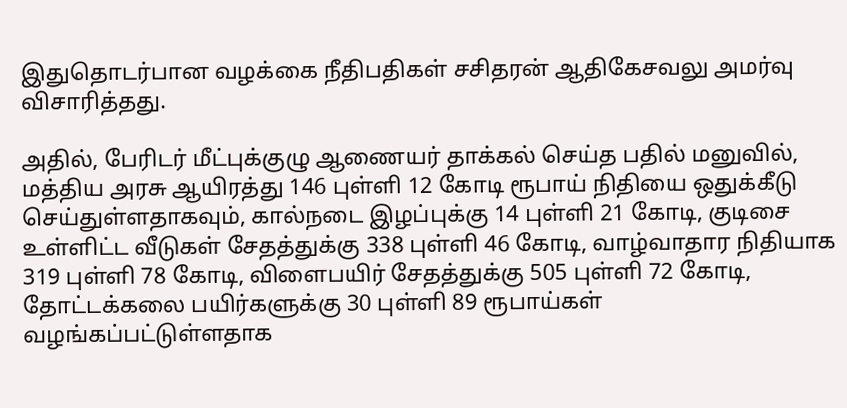இதுதொடர்பான வழக்கை நீதிபதிகள் சசிதரன் ஆதிகேசவலு அமர்வு விசாரித்தது.

அதில், பேரிடர் மீட்புக்குழு ஆணையர் தாக்கல் செய்த பதில் மனுவில், மத்திய அரசு ஆயிரத்து 146 புள்ளி 12 கோடி ரூபாய் நிதியை ஒதுக்கீடு செய்துள்ளதாகவும், கால்நடை இழப்புக்கு 14 புள்ளி 21 கோடி, குடிசை உள்ளிட்ட வீடுகள் சேதத்துக்கு 338 புள்ளி 46 கோடி, வாழ்வாதார நிதியாக 319 புள்ளி 78 கோடி, விளைபயிர் சேதத்துக்கு 505 புள்ளி 72 கோடி, தோட்டக்கலை பயிர்களுக்கு 30 புள்ளி 89 ரூபாய்கள் வழங்கப்பட்டுள்ளதாக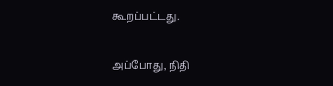கூறப்பட்டது.

அப்போது, நிதி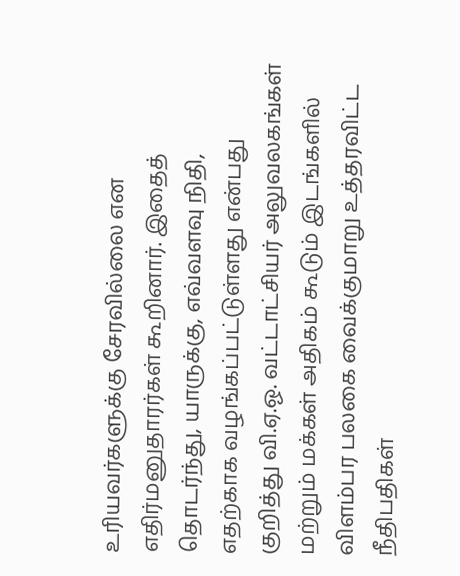உரியவர்களுக்கு சேரவில்லை என எதிர்மனுதாரர்கள் கூறினார். இதைத் தொடர்ந்து, யாருக்கு, எவ்வளவு நிதி, எதற்காக வழங்கப்பட்டுள்ளது என்பது குறித்து வி.ஏ.ஓ. வட்டாட்சியர் அலுவலகங்கள் மற்றும் மக்கள் அதிகம் கூடும் இடங்களில் விளம்பர பலகை வைக்குமாறு உத்தரவிட்ட நீதிபதிகள்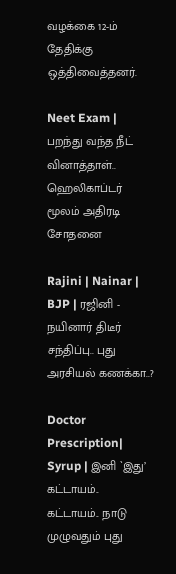வழக்கை 12-ம் தேதிக்கு ஒத்திவைத்தனர்.

Neet Exam | பறந்து வந்த நீட் வினாத்தாள்.. ஹெலிகாப்டர் மூலம் அதிரடி சோதனை

Rajini | Nainar | BJP | ரஜினி - நயினார் திடீர் சந்திப்பு.. புது அரசியல் கணக்கா..?

Doctor Prescription| Syrup | இனி `இது’ கட்டாயம்.. கட்டாயம்.. நாடு முழுவதும் புது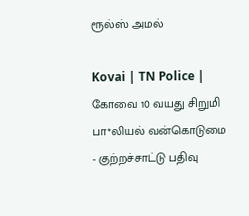ரூல்ஸ் அமல்

Kovai | TN Police | கோவை 10 வயது சிறுமி பா*லியல் வன்கொடுமை - குற்றச்சாட்டு பதிவு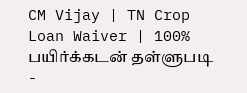CM Vijay | TN Crop Loan Waiver | 100% பயிர்க்கடன் தள்ளுபடி -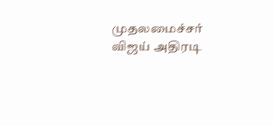முதலமைச்சர் விஜய் அதிரடி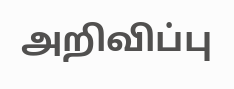அறிவிப்பு